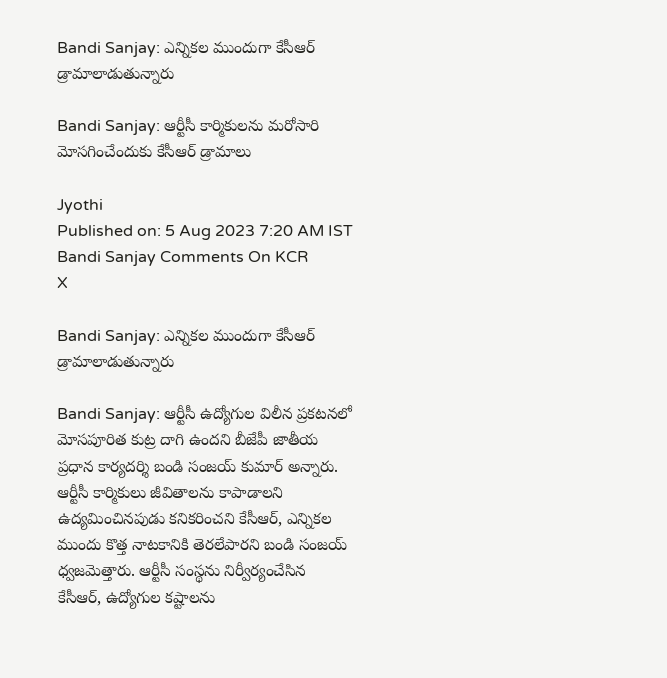Bandi Sanjay: ఎన్నికల ముందుగా కేసీఆర్ డ్రామాలాడుతున్నారు

Bandi Sanjay: ఆర్టీసీ కార్మికులను మరోసారి మోసగించేందుకు కేసీఆర్ డ్రామాలు

Jyothi
Published on: 5 Aug 2023 7:20 AM IST
Bandi Sanjay Comments On KCR
X

Bandi Sanjay: ఎన్నికల ముందుగా కేసీఆర్ డ్రామాలాడుతున్నారు

Bandi Sanjay: ఆర్టీసీ ఉద్యోగుల విలీన ప్రకటనలో మోసపూరిత కుట్ర దాగి ఉందని బీజేపీ జాతీయ ప్రధాన కార్యదర్శి బండి సంజయ్ కుమార్ అన్నారు. ఆర్టీసీ కార్మికులు జీవితాలను కాపాడాలని ఉద్యమించినపుడు కనికరించని కేసీఆర్, ఎన్నికల ముందు కొత్త నాటకానికి తెరలేపారని బండి సంజయ్ ధ్వజమెత్తారు. ఆర్టీసీ సంస్థను నిర్వీర్యంచేసిన కేసీఆర్, ఉద్యోగుల కష్టాలను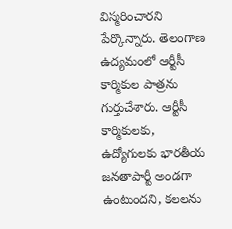విస్మరించారని పేర్కొన్నారు. తెలంగాణ ఉద్యమంలో ఆర్టీసీ కార్మికుల పాత్రను గుర్తుచేశారు. ఆర్టీసీ కార్మికులకు, ఉద్యోగులకు భారతీయ జనతాపార్టీ అండగా ఉంటుందని, కలలను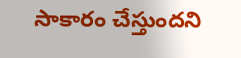సాకారం చేస్తుందని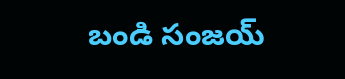బండి సంజయ్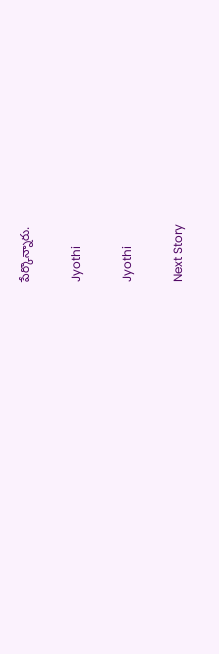పేర్కొన్నారు.

Jyothi

Jyothi

Next Story